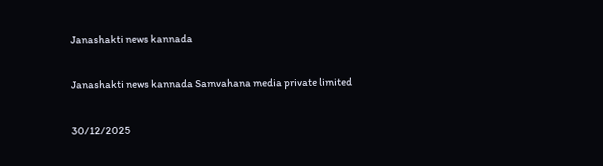Janashakti news kannada

Janashakti news kannada Samvahana media private limited

30/12/2025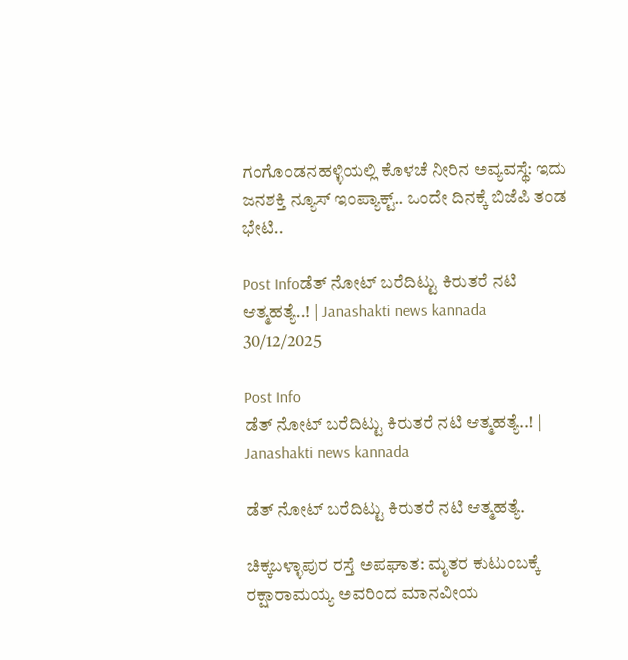ಗಂಗೊಂಡನಹಳ್ಳಿಯಲ್ಲಿ ಕೊಳಚೆ ನೀರಿನ ಅವ್ಯವಸ್ಥೆ: ಇದು ಜನಶಕ್ತಿ ನ್ಯೂಸ್ ಇಂಪ್ಯಾಕ್ಟ್.. ಒಂದೇ ದಿನಕ್ಕೆ ಬಿಜೆಪಿ ತಂಡ ಭೇಟಿ..

Post Infoಡೆತ್ ನೋಟ್ ಬರೆದಿಟ್ಟು ಕಿರುತರೆ ನಟಿ ಆತ್ಮಹತ್ಯೆ..! | Janashakti news kannada
30/12/2025

Post Info
ಡೆತ್ ನೋಟ್ ಬರೆದಿಟ್ಟು ಕಿರುತರೆ ನಟಿ ಆತ್ಮಹತ್ಯೆ..! | Janashakti news kannada

ಡೆತ್ ನೋಟ್ ಬರೆದಿಟ್ಟು ಕಿರುತರೆ ನಟಿ ಆತ್ಮಹತ್ಯೆ.

ಚಿಕ್ಕಬಳ್ಳಾಪುರ ರಸ್ತೆ ಅಪಘಾತ: ಮೃತರ ಕುಟುಂಬಕ್ಕೆ ರಕ್ಷಾರಾಮಯ್ಯ ಅವರಿಂದ ಮಾನವೀಯ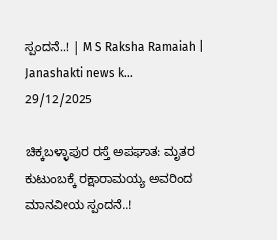ಸ್ಪಂದನೆ..! | M S Raksha Ramaiah | Janashakti news k...
29/12/2025

ಚಿಕ್ಕಬಳ್ಳಾಪುರ ರಸ್ತೆ ಅಪಘಾತ: ಮೃತರ ಕುಟುಂಬಕ್ಕೆ ರಕ್ಷಾರಾಮಯ್ಯ ಅವರಿಂದ ಮಾನವೀಯ ಸ್ಪಂದನೆ..!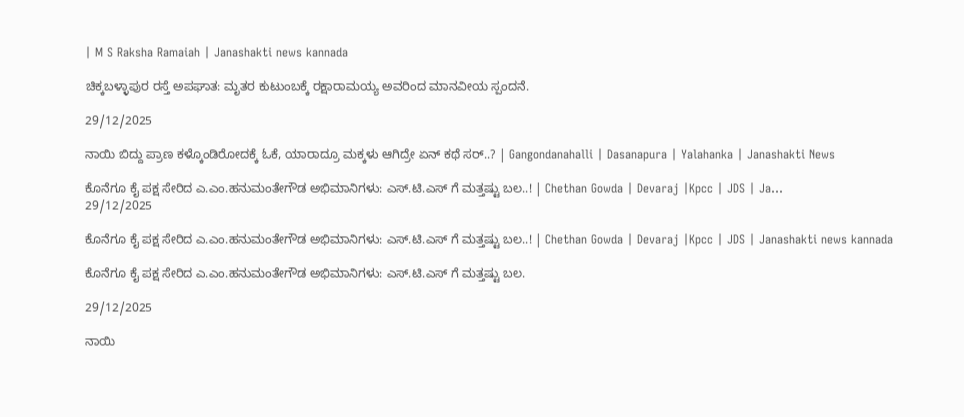| M S Raksha Ramaiah | Janashakti news kannada

ಚಿಕ್ಕಬಳ್ಳಾಪುರ ರಸ್ತೆ ಅಪಘಾತ: ಮೃತರ ಕುಟುಂಬಕ್ಕೆ ರಕ್ಷಾರಾಮಯ್ಯ ಅವರಿಂದ ಮಾನವೀಯ ಸ್ಪಂದನೆ.

29/12/2025

ನಾಯಿ ಬಿದ್ದು ಪ್ರಾಣ ಕಳ್ಕೊಂಡಿರೋದಕ್ಕೆ ಓಕೆ, ಯಾರಾದ್ರೂ ಮಕ್ಕಳು ಆಗಿದ್ರೇ ಏನ್ ಕಥೆ ಸರ್..? | Gangondanahalli | Dasanapura | Yalahanka | Janashakti News

ಕೊನೆಗೂ ಕೈ ಪಕ್ಷ ಸೇರಿದ ಎ.ಎಂ.ಹನುಮಂತೇಗೌಡ ಅಭಿಮಾನಿಗಳು: ಎಸ್.ಟಿ.ಎಸ್ ಗೆ ಮತ್ತಷ್ಟು ಬಲ..! | Chethan Gowda | Devaraj |Kpcc | JDS | Ja...
29/12/2025

ಕೊನೆಗೂ ಕೈ ಪಕ್ಷ ಸೇರಿದ ಎ.ಎಂ.ಹನುಮಂತೇಗೌಡ ಅಭಿಮಾನಿಗಳು: ಎಸ್.ಟಿ.ಎಸ್ ಗೆ ಮತ್ತಷ್ಟು ಬಲ..! | Chethan Gowda | Devaraj |Kpcc | JDS | Janashakti news kannada

ಕೊನೆಗೂ ಕೈ ಪಕ್ಷ ಸೇರಿದ ಎ.ಎಂ.ಹನುಮಂತೇಗೌಡ ಅಭಿಮಾನಿಗಳು: ಎಸ್.ಟಿ.ಎಸ್ ಗೆ ಮತ್ತಷ್ಟು ಬಲ.

29/12/2025

ನಾಯಿ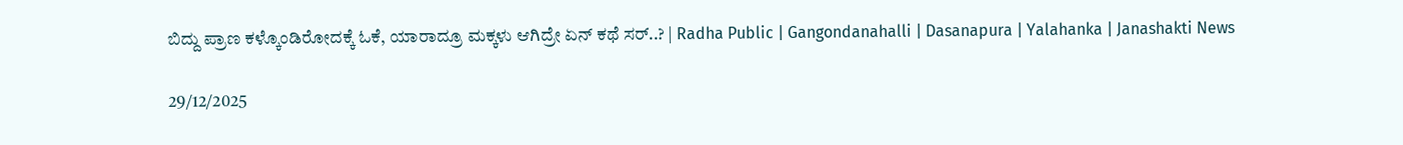ಬಿದ್ದು ಪ್ರಾಣ ಕಳ್ಕೊಂಡಿರೋದಕ್ಕೆ ಓಕೆ, ಯಾರಾದ್ರೂ ಮಕ್ಕಳು ಆಗಿದ್ರೇ ಏನ್ ಕಥೆ ಸರ್..? | Radha Public | Gangondanahalli | Dasanapura | Yalahanka | Janashakti News

29/12/2025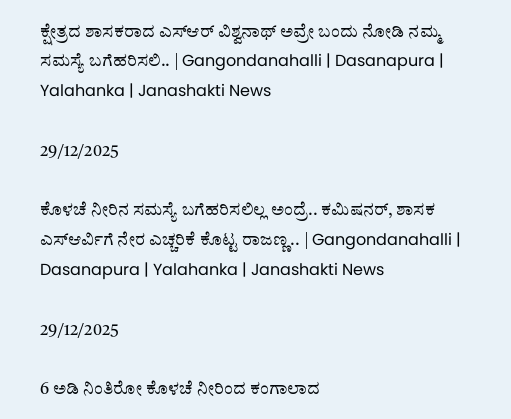ಕ್ಷೇತ್ರದ ಶಾಸಕರಾದ ಎಸ್ಆರ್ ವಿಶ್ವನಾಥ್ ಅವ್ರೇ ಬಂದು ನೋಡಿ ನಮ್ಮ ಸಮಸ್ಯೆ ಬಗೆಹರಿಸಲಿ.. | Gangondanahalli | Dasanapura | Yalahanka | Janashakti News

29/12/2025

ಕೊಳಚೆ ನೀರಿನ ಸಮಸ್ಯೆ ಬಗೆಹರಿಸಲಿಲ್ಲ ಅಂದ್ರೆ.. ಕಮಿಷನರ್, ಶಾಸಕ ಎಸ್ಆರ್ವಿಗೆ ನೇರ ಎಚ್ಚರಿಕೆ ಕೊಟ್ಟ ರಾಜಣ್ಣ.. | Gangondanahalli | Dasanapura | Yalahanka | Janashakti News

29/12/2025

6 ಅಡಿ ನಿಂತಿರೋ ಕೊಳಚೆ ನೀರಿಂದ ಕಂಗಾಲಾದ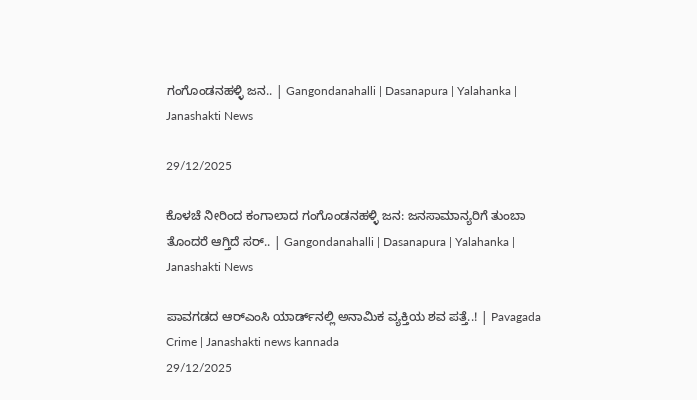ಗಂಗೊಂಡನಹಳ್ಳಿ ಜನ.. | Gangondanahalli | Dasanapura | Yalahanka | Janashakti News

29/12/2025

ಕೊಳಚೆ ನೀರಿಂದ ಕಂಗಾಲಾದ ಗಂಗೊಂಡನಹಳ್ಳಿ ಜನ: ಜನಸಾಮಾನ್ಯರಿಗೆ ತುಂಬಾ ತೊಂದರೆ ಆಗ್ತಿದೆ ಸರ್.. | Gangondanahalli | Dasanapura | Yalahanka | Janashakti News

ಪಾವಗಡದ ಆರ್‌ಎಂಸಿ ಯಾರ್ಡ್‌ನಲ್ಲಿ ಅನಾಮಿಕ ವ್ಯಕ್ತಿಯ ಶವ ಪತ್ತೆ..! | Pavagada Crime | Janashakti news kannada
29/12/2025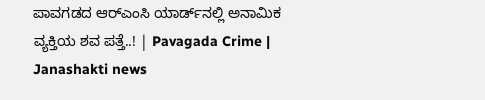ಪಾವಗಡದ ಆರ್‌ಎಂಸಿ ಯಾರ್ಡ್‌ನಲ್ಲಿ ಅನಾಮಿಕ ವ್ಯಕ್ತಿಯ ಶವ ಪತ್ತೆ..! | Pavagada Crime | Janashakti news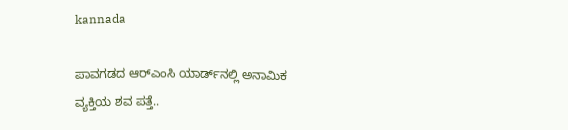kannada

ಪಾವಗಡದ ಆರ್‌ಎಂಸಿ ಯಾರ್ಡ್‌ನಲ್ಲಿ ಅನಾಮಿಕ ವ್ಯಕ್ತಿಯ ಶವ ಪತ್ತೆ..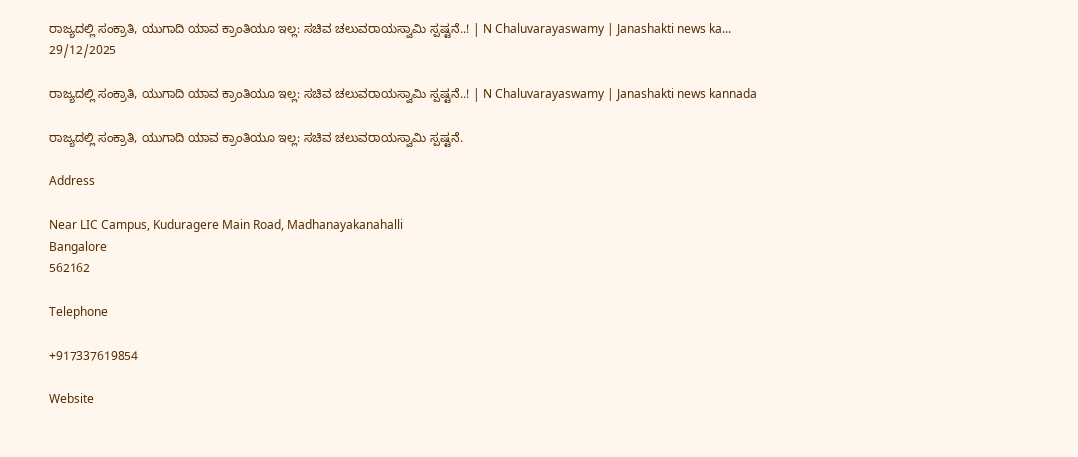ರಾಜ್ಯದಲ್ಲಿ ಸಂಕ್ರಾತಿ, ಯುಗಾದಿ ಯಾವ ಕ್ರಾಂತಿಯೂ ಇಲ್ಲ: ಸಚಿವ ಚಲುವರಾಯಸ್ವಾಮಿ ಸ್ಪಷ್ಟನೆ..! | N Chaluvarayaswamy | Janashakti news ka...
29/12/2025

ರಾಜ್ಯದಲ್ಲಿ ಸಂಕ್ರಾತಿ, ಯುಗಾದಿ ಯಾವ ಕ್ರಾಂತಿಯೂ ಇಲ್ಲ: ಸಚಿವ ಚಲುವರಾಯಸ್ವಾಮಿ ಸ್ಪಷ್ಟನೆ..! | N Chaluvarayaswamy | Janashakti news kannada

ರಾಜ್ಯದಲ್ಲಿ ಸಂಕ್ರಾತಿ, ಯುಗಾದಿ ಯಾವ ಕ್ರಾಂತಿಯೂ ಇಲ್ಲ: ಸಚಿವ ಚಲುವರಾಯಸ್ವಾಮಿ ಸ್ಪಷ್ಟನೆ.

Address

Near LIC Campus, Kuduragere Main Road, Madhanayakanahalli
Bangalore
562162

Telephone

+917337619854

Website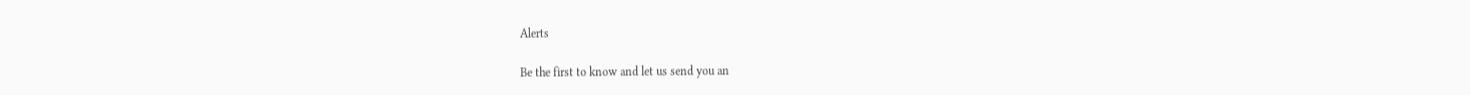Alerts

Be the first to know and let us send you an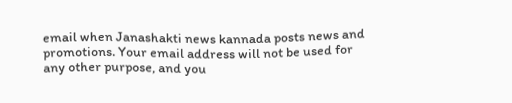email when Janashakti news kannada posts news and promotions. Your email address will not be used for any other purpose, and you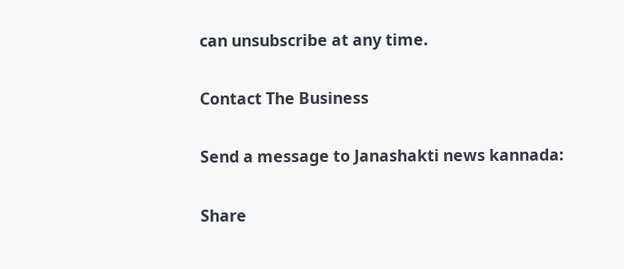can unsubscribe at any time.

Contact The Business

Send a message to Janashakti news kannada:

Share